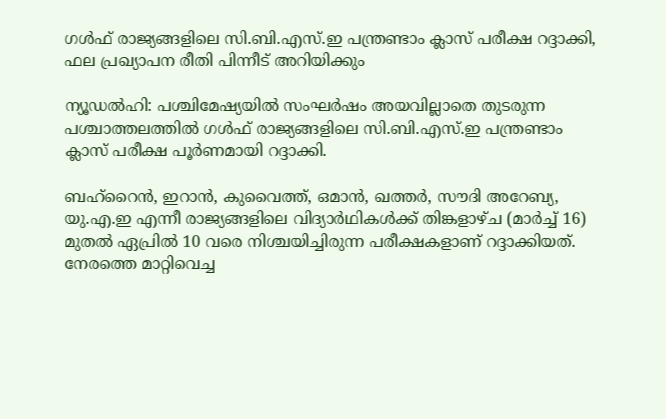ഗൾഫ് രാജ്യങ്ങളിലെ സി.ബി.എസ്.ഇ പന്ത്രണ്ടാം ക്ലാസ് പരീക്ഷ റദ്ദാക്കി, ഫല പ്രഖ്യാപന രീതി പിന്നീട് അറിയിക്കും

ന്യൂഡൽഹി: പശ്ചിമേഷ്യയിൽ സംഘർഷം അയവില്ലാതെ തുടരുന്ന പശ്ചാത്തലത്തിൽ ഗൾഫ് രാജ്യങ്ങളിലെ സി.ബി.എസ്.ഇ പന്ത്രണ്ടാം ക്ലാസ് പരീക്ഷ പൂർണമായി റദ്ദാക്കി.

ബഹ്‌റൈൻ, ഇറാൻ, കുവൈത്ത്, ഒമാൻ, ഖത്തർ, സൗദി അറേബ്യ, യു.എ.ഇ എന്നീ രാജ്യങ്ങളിലെ വിദ്യാർഥികൾക്ക് തിങ്കളാഴ്ച (മാർച്ച് 16) മുതൽ ഏപ്രിൽ 10 വരെ നിശ്ചയിച്ചിരുന്ന പരീക്ഷകളാണ് റദ്ദാക്കിയത്. നേരത്തെ മാറ്റിവെച്ച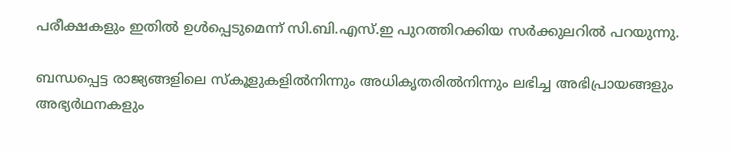പരീക്ഷകളും ഇതിൽ ഉൾപ്പെടുമെന്ന് സി.ബി.എസ്.ഇ പുറത്തിറക്കിയ സർക്കുലറിൽ പറയുന്നു.

ബന്ധപ്പെട്ട രാജ്യങ്ങളിലെ സ്കൂളുകളിൽനിന്നും അധികൃതരിൽനിന്നും ലഭിച്ച അഭിപ്രായങ്ങളും അഭ്യർഥനകളും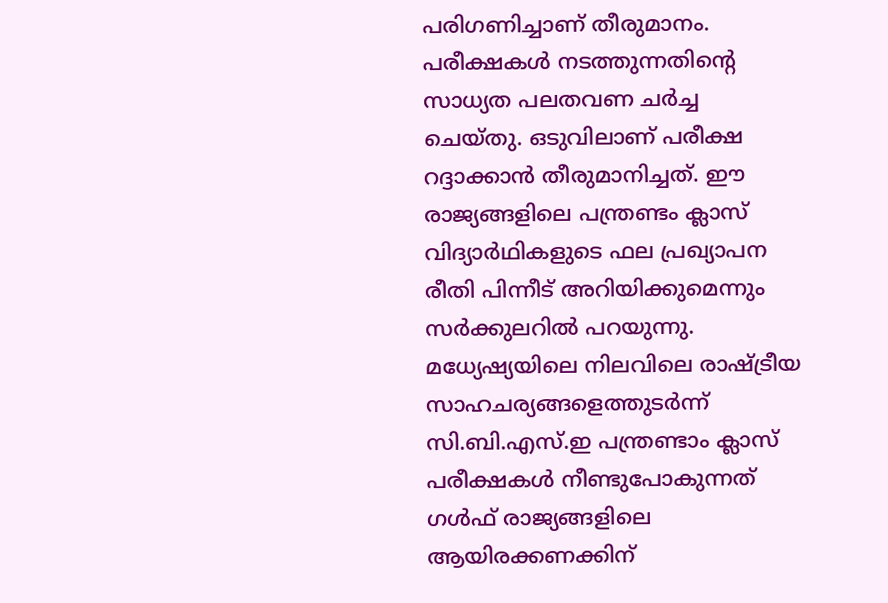പരിഗണിച്ചാണ് തീരുമാനം. പരീക്ഷകൾ നടത്തുന്നതിന്റെ സാധ്യത പലതവണ ചർച്ച ചെയ്തു. ഒടുവിലാണ് പരീക്ഷ റദ്ദാക്കാൻ തീരുമാനിച്ചത്. ഈ രാജ്യങ്ങളിലെ പന്ത്രണ്ടം ക്ലാസ് വിദ്യാർഥികളുടെ ഫല പ്രഖ്യാപന രീതി പിന്നീട് അറിയിക്കുമെന്നും സർക്കുലറിൽ പറയുന്നു. മധ്യേഷ്യയിലെ നിലവിലെ രാഷ്ട്രീയ സാഹചര്യങ്ങളെത്തുടർന്ന് സി.ബി.എസ്.ഇ പന്ത്രണ്ടാം ക്ലാസ് പരീക്ഷകൾ നീണ്ടുപോകുന്നത് ഗൾഫ് രാജ്യങ്ങളിലെ ആയിരക്കണക്കിന്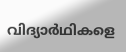വിദ്യാർഥികളെ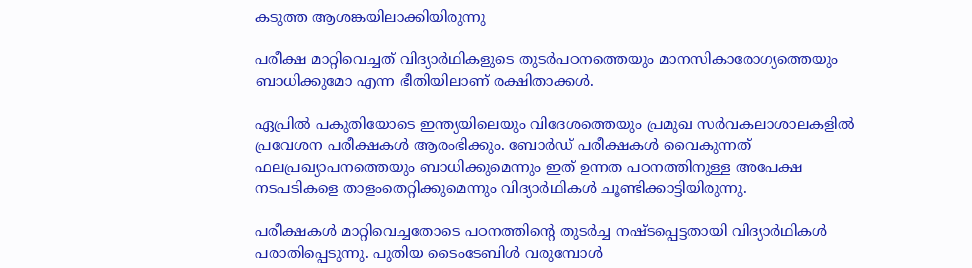കടുത്ത ആശങ്കയിലാക്കിയിരുന്നു

പരീക്ഷ മാറ്റിവെച്ചത് വിദ്യാർഥികളുടെ തുടർപഠനത്തെയും മാനസികാരോഗ്യത്തെയും ബാധിക്കുമോ എന്ന ഭീതിയിലാണ് രക്ഷിതാക്കൾ.

ഏപ്രിൽ പകുതിയോടെ ഇന്ത്യയിലെയും വിദേശത്തെയും പ്രമുഖ സർവകലാശാലകളിൽ പ്രവേശന പരീക്ഷകൾ ആരംഭിക്കും. ബോർഡ് പരീക്ഷകൾ വൈകുന്നത് ഫലപ്രഖ്യാപനത്തെയും ബാധിക്കുമെന്നും ഇത് ഉന്നത പഠനത്തിനുള്ള അപേക്ഷ നടപടികളെ താളംതെറ്റിക്കുമെന്നും വിദ്യാർഥികൾ ചൂണ്ടിക്കാട്ടിയിരുന്നു.

പരീക്ഷകൾ മാറ്റിവെച്ചതോടെ പഠനത്തിന്‍റെ തുടർച്ച നഷ്ടപ്പെട്ടതായി വിദ്യാർഥികൾ പരാതിപ്പെടുന്നു. പുതിയ ടൈംടേബിൾ വരുമ്പോൾ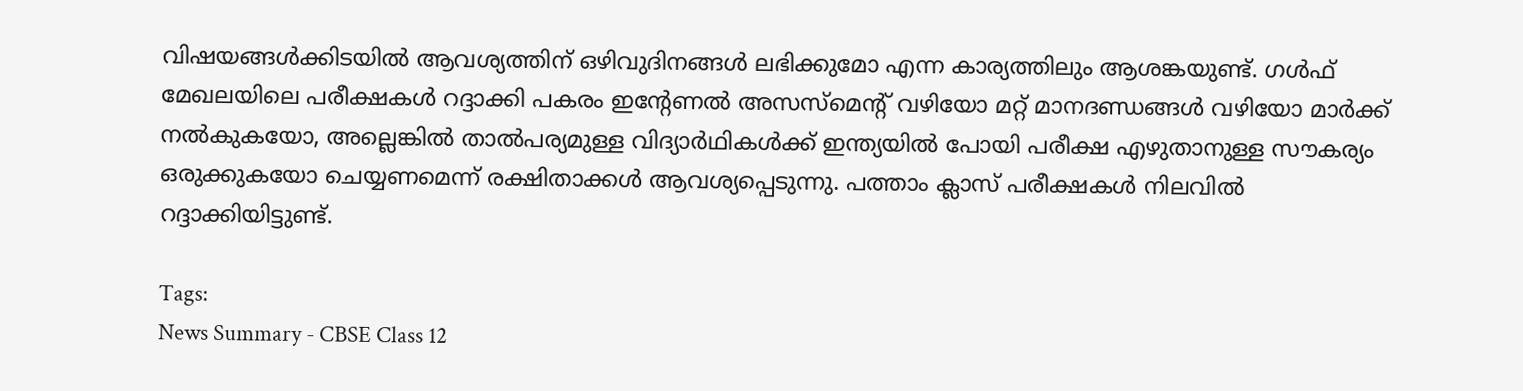വിഷയങ്ങൾക്കിടയിൽ ആവശ്യത്തിന് ഒഴിവുദിനങ്ങൾ ലഭിക്കുമോ എന്ന കാര്യത്തിലും ആശങ്കയുണ്ട്. ഗൾഫ് മേഖലയിലെ പരീക്ഷകൾ റദ്ദാക്കി പകരം ഇന്‍റേണൽ അസസ്‌മെന്‍റ് വഴിയോ മറ്റ് മാനദണ്ഡങ്ങൾ വഴിയോ മാർക്ക് നൽകുകയോ, അല്ലെങ്കിൽ താൽപര്യമുള്ള വിദ്യാർഥികൾക്ക് ഇന്ത്യയിൽ പോയി പരീക്ഷ എഴുതാനുള്ള സൗകര്യം ഒരുക്കുകയോ ചെയ്യണമെന്ന് രക്ഷിതാക്കൾ ആവശ്യപ്പെടുന്നു. പത്താം ക്ലാസ് പരീക്ഷകൾ നിലവിൽ റദ്ദാക്കിയിട്ടുണ്ട്.

Tags:
News Summary - CBSE Class 12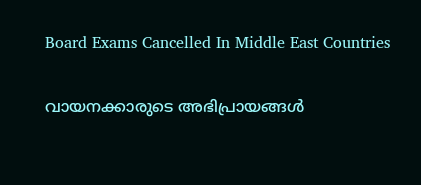Board Exams Cancelled In Middle East Countries

വായനക്കാരുടെ അഭിപ്രായങ്ങള്‍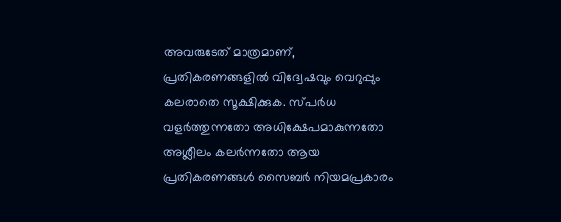അവരുടേത് മാത്രമാണ്, പ്രതികരണങ്ങളിൽ വിദ്വേഷവും വെറുപ്പും കലരാതെ സൂക്ഷിക്കുക. സ്പർധ വളർത്തുന്നതോ അധിക്ഷേപമാകുന്നതോ അശ്ലീലം കലർന്നതോ ആയ പ്രതികരണങ്ങൾ സൈബർ നിയമപ്രകാരം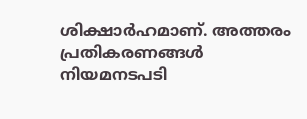ശിക്ഷാർഹമാണ്. അത്തരം പ്രതികരണങ്ങൾ നിയമനടപടി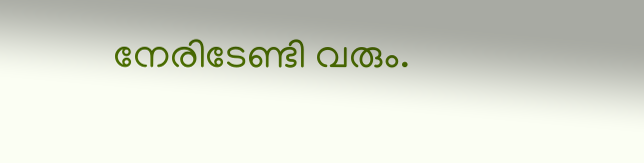നേരിടേണ്ടി വരും.